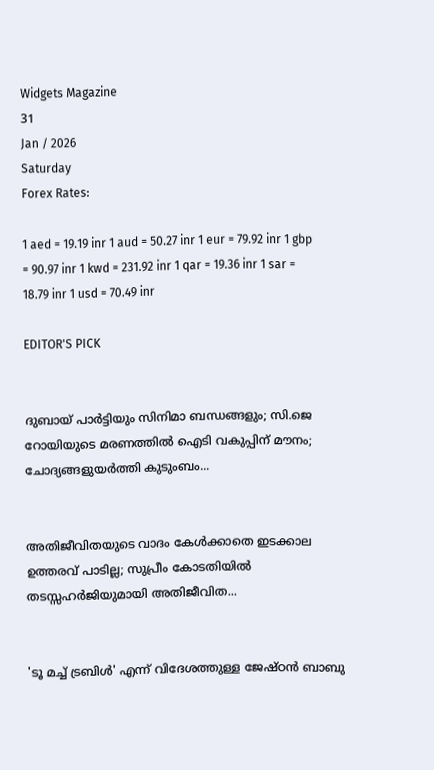Widgets Magazine
31
Jan / 2026
Saturday
Forex Rates:

1 aed = 19.19 inr 1 aud = 50.27 inr 1 eur = 79.92 inr 1 gbp = 90.97 inr 1 kwd = 231.92 inr 1 qar = 19.36 inr 1 sar = 18.79 inr 1 usd = 70.49 inr

EDITOR'S PICK


ദുബായ് പാർട്ടിയും സിനിമാ ബന്ധങ്ങളും; സി.ജെ റോയിയുടെ മരണത്തിൽ ഐടി വകുപ്പിന് മൗനം; ചോദ്യങ്ങളുയർത്തി കുടുംബം...


അതിജീവിതയുടെ വാദം കേൾക്കാതെ ഇടക്കാല ഉത്തരവ് പാടില്ല; സുപ്രീം കോടതിയിൽ തടസ്സഹർജിയുമായി അതിജീവിത...


'ടൂ മച്ച് ട്രബിള്‍' എന്ന് വിദേശത്തുള്ള ജേഷ്ഠന്‍ ബാബു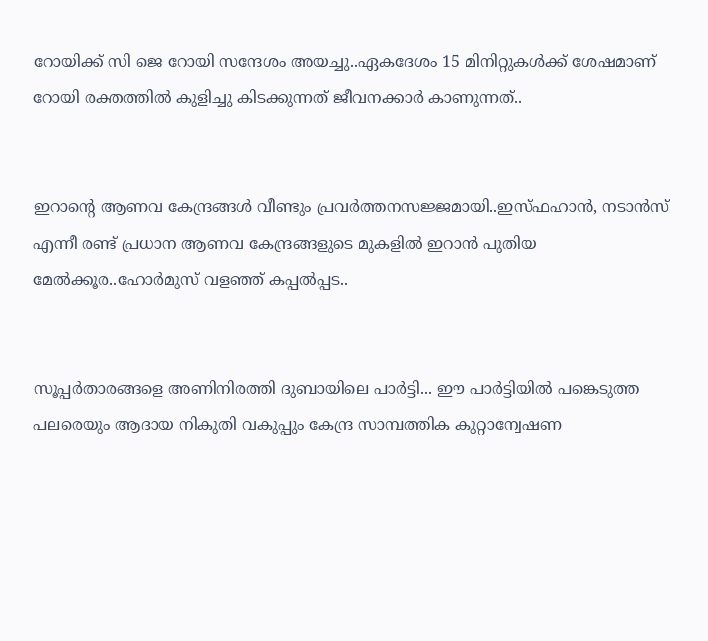റോയിക്ക് സി ജെ റോയി സന്ദേശം അയച്ചു..ഏകദേശം 15 മിനിറ്റുകള്‍ക്ക് ശേഷമാണ് റോയി രക്തത്തില്‍ കുളിച്ചു കിടക്കുന്നത് ജീവനക്കാര്‍ കാണുന്നത്..


ഇറാന്റെ ആണവ കേന്ദ്രങ്ങൾ വീണ്ടും പ്രവർത്തനസജ്ജമായി..ഇസ്ഫഹാൻ, നടാൻസ് എന്നീ രണ്ട് പ്രധാന ആണവ കേന്ദ്രങ്ങളുടെ മുകളിൽ ഇറാൻ പുതിയ മേൽക്കൂര..ഹോർമുസ് വളഞ്ഞ് കപ്പൽപ്പട..


സൂപ്പര്‍താരങ്ങളെ അണിനിരത്തി ദുബായിലെ പാര്‍ട്ടി... ഈ പാർട്ടിയിൽ പങ്കെടുത്ത പലരെയും ആദായ നികുതി വകുപ്പും കേന്ദ്ര സാമ്പത്തിക കുറ്റാന്വേഷണ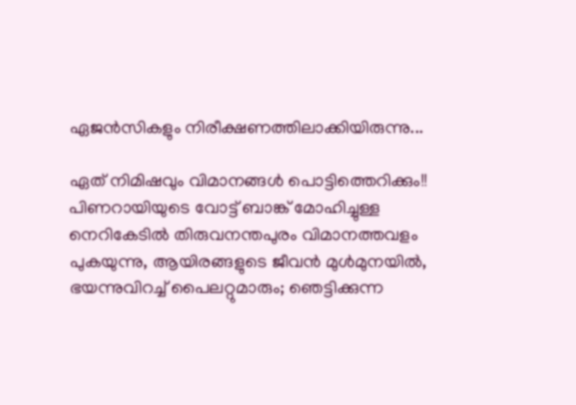ഏജൻസികളും നിരീക്ഷണത്തിലാക്കിയിരുന്നു...

ഏത് നിമിഷവും വിമാനങ്ങള്‍ പൊട്ടിത്തെറിക്കും!! പിണറായിയുടെ വോട്ട് ബാങ്ക് മോഹിച്ചുള്ള നെറികേടില്‍ തിരുവനന്തപുരം വിമാനത്തവളം പുകയുന്നു, ആയിരങ്ങളുടെ ജീവന്‍ മുള്‍മുനയില്‍, ഭയന്നുവിറച്ച് പൈലറ്റുമാരും; ഞെട്ടിക്കുന്ന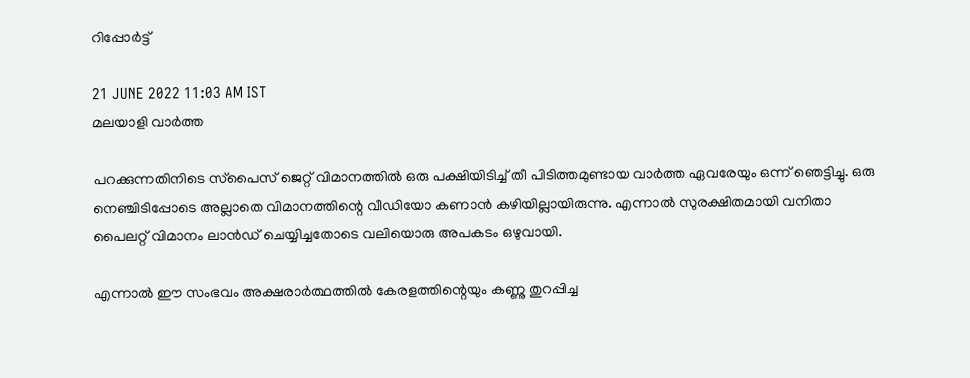റിപ്പോര്‍ട്ട്

21 JUNE 2022 11:03 AM IST
മലയാളി വാര്‍ത്ത

പറക്കുന്നതിനിടെ സ്‌പൈസ് ജെറ്റ് വിമാനത്തില്‍ ഒരു പക്ഷിയിടിച്ച് തീ പിടിത്തമുണ്ടായ വാര്‍ത്ത ഏവരേയും ഒന്ന് ഞെട്ടിച്ചു. ഒരു നെഞ്ചിടിപ്പോടെ അല്ലാതെ വിമാനത്തിന്റെ വീഡിയോ കണാന്‍ കഴിയില്ലായിരുന്നു. എന്നാല്‍ സുരക്ഷിതമായി വനിതാ പൈലറ്റ് വിമാനം ലാന്‍ഡ് ചെയ്യിച്ചതോടെ വലിയൊരു അപകടം ഒഴുവായി.

എന്നാല്‍ ഈ സംഭവം അക്ഷരാര്‍ത്ഥത്തില്‍ കേരളത്തിന്റെയും കണ്ണു തുറപ്പിച്ച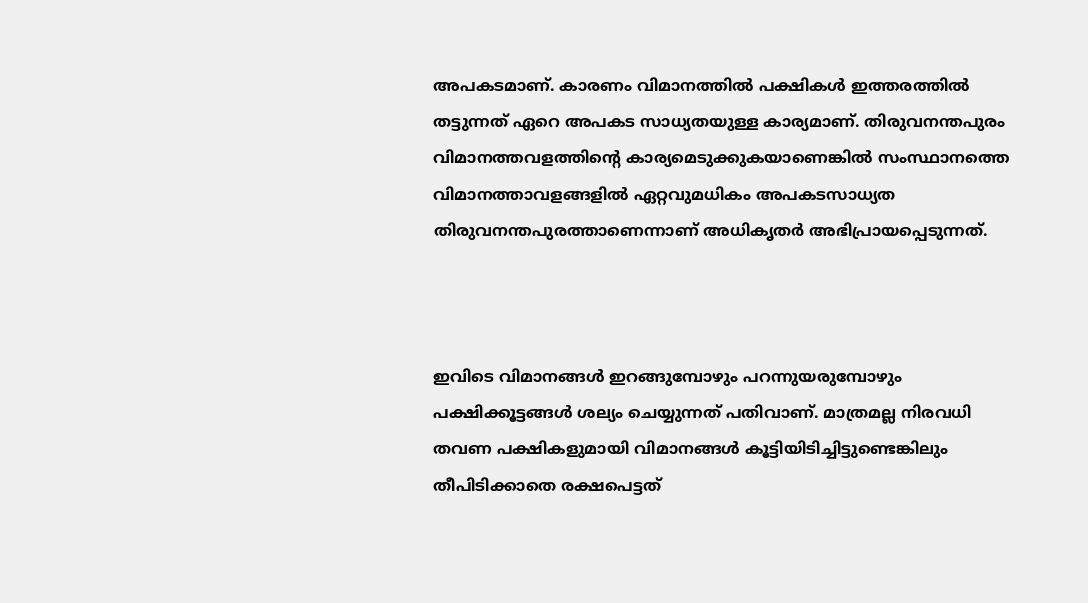അപകടമാണ്. കാരണം വിമാനത്തില്‍ പക്ഷികള്‍ ഇത്തരത്തില്‍ തട്ടുന്നത് ഏറെ അപകട സാധ്യതയുള്ള കാര്യമാണ്. തിരുവനന്തപുരം വിമാനത്തവളത്തിന്റെ കാര്യമെടുക്കുകയാണെങ്കില്‍ സംസ്ഥാനത്തെ വിമാനത്താവളങ്ങളില്‍ ഏറ്റവുമധികം അപകടസാധ്യത തിരുവനന്തപുരത്താണെന്നാണ് അധികൃതര്‍ അഭിപ്രായപ്പെടുന്നത്.



ഇവിടെ വിമാനങ്ങള്‍ ഇറങ്ങുമ്പോഴും പറന്നുയരുമ്പോഴും പക്ഷിക്കൂട്ടങ്ങള്‍ ശല്യം ചെയ്യുന്നത് പതിവാണ്. മാത്രമല്ല നിരവധി തവണ പക്ഷികളുമായി വിമാനങ്ങള്‍ കൂട്ടിയിടിച്ചിട്ടുണ്ടെങ്കിലും തീപിടിക്കാതെ രക്ഷപെട്ടത്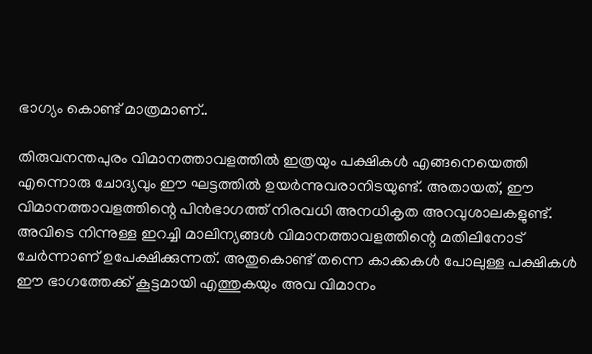ഭാഗ്യം കൊണ്ട് മാത്രമാണ്..

തിരുവനന്തപുരം വിമാനത്താവളത്തില്‍ ഇത്രയും പക്ഷികള്‍ എങ്ങനെയെത്തി എന്നൊരു ചോദ്യവും ഈ ഘട്ടത്തില്‍ ഉയര്‍ന്നുവരാനിടയുണ്ട്. അതായത്, ഈ വിമാനത്താവളത്തിന്റെ പിന്‍ഭാഗത്ത് നിരവധി അനധികൃത അറവുശാലകളുണ്ട്. അവിടെ നിന്നുള്ള ഇറച്ചി മാലിന്യങ്ങള്‍ വിമാനത്താവളത്തിന്റെ മതിലിനോട് ചേര്‍ന്നാണ് ഉപേക്ഷിക്കുന്നത്. അതുകൊണ്ട് തന്നെ കാക്കകള്‍ പോലുള്ള പക്ഷികള്‍ ഈ ഭാഗത്തേക്ക് കൂട്ടമായി എത്തുകയും അവ വിമാനം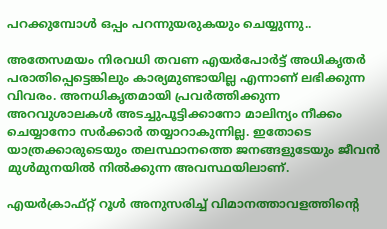പറക്കുമ്പോള്‍ ഒപ്പം പറന്നുയരുകയും ചെയ്യുന്നു..

അതേസമയം നിരവധി തവണ എയര്‍പോര്‍ട്ട് അധികൃതര്‍ പരാതിപ്പെട്ടെങ്കിലും കാര്യമുണ്ടായില്ല എന്നാണ് ലഭിക്കുന്ന വിവരം. അനധികൃതമായി പ്രവര്‍ത്തിക്കുന്ന അറവുശാലകള്‍ അടച്ചുപൂട്ടിക്കാനോ മാലിന്യം നീക്കം ചെയ്യാനോ സര്‍ക്കാര്‍ തയ്യാറാകുന്നില്ല. ഇതോടെ യാത്രക്കാരുടെയും തലസ്ഥാനത്തെ ജനങ്ങളുടേയും ജീവന്‍ മുള്‍മുനയില്‍ നില്‍ക്കുന്ന അവസ്ഥയിലാണ്.

എയര്‍ക്രാഫ്റ്റ് റൂള്‍ അനുസരിച്ച് വിമാനത്താവളത്തിന്റെ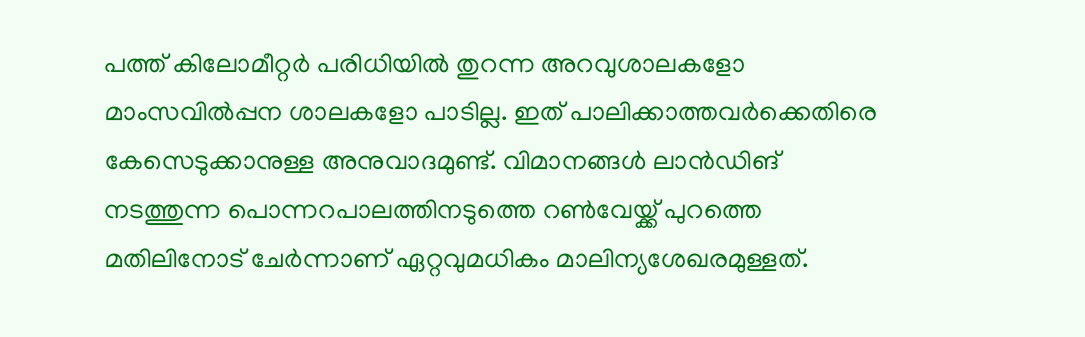പത്ത് കിലോമീറ്റര്‍ പരിധിയില്‍ തുറന്ന അറവുശാലകളോ മാംസവില്‍പ്പന ശാലകളോ പാടില്ല. ഇത് പാലിക്കാത്തവര്‍ക്കെതിരെ കേസെടുക്കാനുള്ള അനുവാദമുണ്ട്. വിമാനങ്ങള്‍ ലാന്‍ഡിങ് നടത്തുന്ന പൊന്നറപാലത്തിനടുത്തെ റണ്‍വേയ്ക്ക് പുറത്തെ മതിലിനോട് ചേര്‍ന്നാണ് ഏറ്റവുമധികം മാലിന്യശേഖരമുള്ളത്.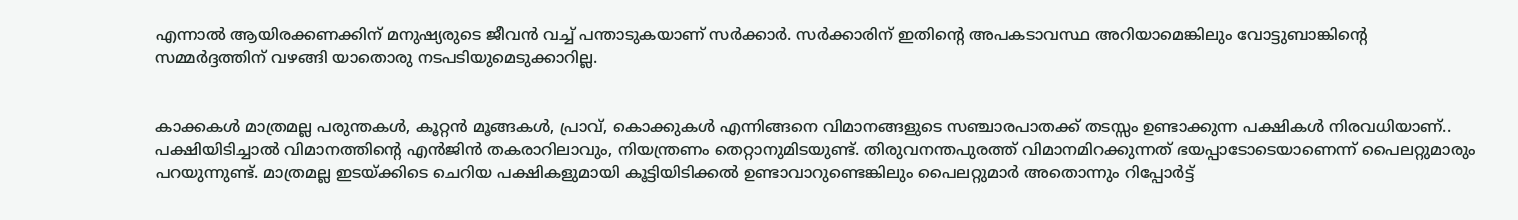എന്നാല്‍ ആയിരക്കണക്കിന് മനുഷ്യരുടെ ജീവന്‍ വച്ച് പന്താടുകയാണ് സര്‍ക്കാര്‍. സര്‍ക്കാരിന് ഇതിന്റെ അപകടാവസ്ഥ അറിയാമെങ്കിലും വോട്ടുബാങ്കിന്റെ സമ്മര്‍ദ്ദത്തിന് വഴങ്ങി യാതൊരു നടപടിയുമെടുക്കാറില്ല.


കാക്കകള്‍ മാത്രമല്ല പരുന്തകള്‍, കൂറ്റന്‍ മൂങ്ങകള്‍, പ്രാവ്, കൊക്കുകള്‍ എന്നിങ്ങനെ വിമാനങ്ങളുടെ സഞ്ചാരപാതക്ക് തടസ്സം ഉണ്ടാക്കുന്ന പക്ഷികള്‍ നിരവധിയാണ്.. പക്ഷിയിടിച്ചാല്‍ വിമാനത്തിന്റെ എന്‍ജിന്‍ തകരാറിലാവും, നിയന്ത്രണം തെറ്റാനുമിടയുണ്ട്. തിരുവനന്തപുരത്ത് വിമാനമിറക്കുന്നത് ഭയപ്പാടോടെയാണെന്ന് പൈലറ്റുമാരും പറയുന്നുണ്ട്. മാത്രമല്ല ഇടയ്ക്കിടെ ചെറിയ പക്ഷികളുമായി കൂട്ടിയിടിക്കല്‍ ഉണ്ടാവാറുണ്ടെങ്കിലും പൈലറ്റുമാര്‍ അതൊന്നും റിപ്പോര്‍ട്ട്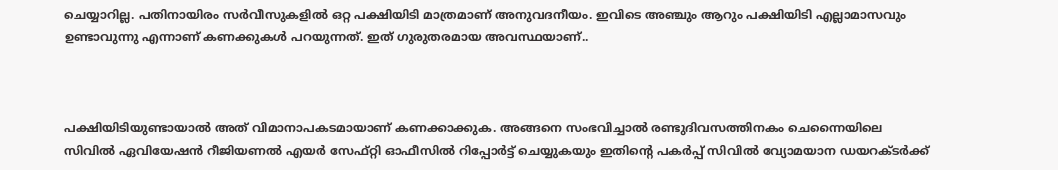ചെയ്യാറില്ല. പതിനായിരം സര്‍വീസുകളില്‍ ഒറ്റ പക്ഷിയിടി മാത്രമാണ് അനുവദനീയം. ഇവിടെ അഞ്ചും ആറും പക്ഷിയിടി എല്ലാമാസവും ഉണ്ടാവുന്നു എന്നാണ് കണക്കുകള്‍ പറയുന്നത്. ഇത് ഗുരുതരമായ അവസ്ഥയാണ്..



പക്ഷിയിടിയുണ്ടായാല്‍ അത് വിമാനാപകടമായാണ് കണക്കാക്കുക. അങ്ങനെ സംഭവിച്ചാല്‍ രണ്ടുദിവസത്തിനകം ചെന്നൈയിലെ സിവില്‍ ഏവിയേഷന്‍ റീജിയണല്‍ എയര്‍ സേഫ്റ്റി ഓഫീസില്‍ റിപ്പോര്‍ട്ട് ചെയ്യുകയും ഇതിന്റെ പകര്‍പ്പ് സിവില്‍ വ്യോമയാന ഡയറക്ടര്‍ക്ക്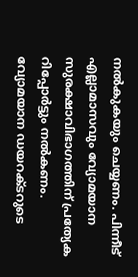നല്‍കുകയും ചെയ്യണം. പിന്നീട് എല്ലാമാസവും വ്യോമയാന സുരക്ഷാവിഭാഗത്തിന് പ്രത്യേക റിപ്പോര്‍ട്ടും നല്‍കണം. വ്യോമയാന ഡയറക്ടറുടെ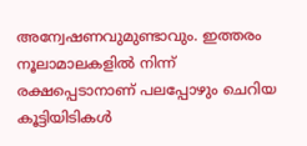അന്വേഷണവുമുണ്ടാവും. ഇത്തരം നൂലാമാലകളില്‍ നിന്ന് രക്ഷപ്പെടാനാണ് പലപ്പോഴും ചെറിയ കൂട്ടിയിടികള്‍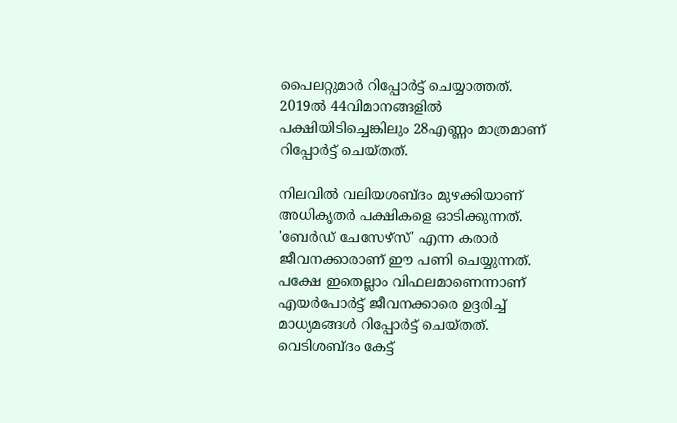പൈലറ്റുമാര്‍ റിപ്പോര്‍ട്ട് ചെയ്യാത്തത്. 2019ല്‍ 44വിമാനങ്ങളില്‍ പക്ഷിയിടിച്ചെങ്കിലും 28എണ്ണം മാത്രമാണ് റിപ്പോര്‍ട്ട് ചെയ്തത്.

നിലവില്‍ വലിയശബ്ദം മുഴക്കിയാണ് അധികൃതര്‍ പക്ഷികളെ ഓടിക്കുന്നത്. 'ബേര്‍ഡ് ചേസേഴ്‌സ്' എന്ന കരാര്‍ ജീവനക്കാരാണ് ഈ പണി ചെയ്യുന്നത്. പക്ഷേ ഇതെല്ലാം വിഫലമാണെന്നാണ് എയര്‍പോര്‍ട്ട് ജീവനക്കാരെ ഉദ്ദരിച്ച് മാധ്യമങ്ങള്‍ റിപ്പോര്‍ട്ട് ചെയ്തത്. വെടിശബ്ദം കേട്ട്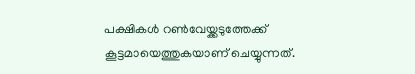പക്ഷികള്‍ റണ്‍വേയ്ക്കടുത്തേക്ക് കൂട്ടമായെത്തുകയാണ് ചെയ്യുന്നത്.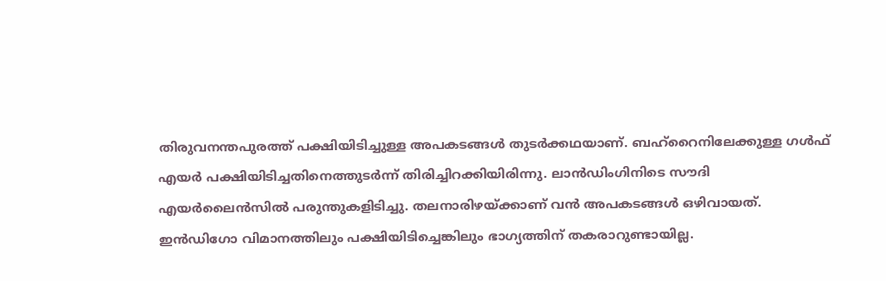തിരുവനന്തപുരത്ത് പക്ഷിയിടിച്ചുള്ള അപകടങ്ങള്‍ തുടര്‍ക്കഥയാണ്. ബഹ്‌റൈനിലേക്കുള്ള ഗള്‍ഫ് എയര്‍ പക്ഷിയിടിച്ചതിനെത്തുടര്‍ന്ന് തിരിച്ചിറക്കിയിരിന്നു. ലാന്‍ഡിംഗിനിടെ സൗദി എയര്‍ലൈന്‍സില്‍ പരുന്തുകളിടിച്ചു. തലനാരിഴയ്ക്കാണ് വന്‍ അപകടങ്ങള്‍ ഒഴിവായത്. ഇന്‍ഡിഗോ വിമാനത്തിലും പക്ഷിയിടിച്ചെങ്കിലും ഭാഗ്യത്തിന് തകരാറുണ്ടായില്ല.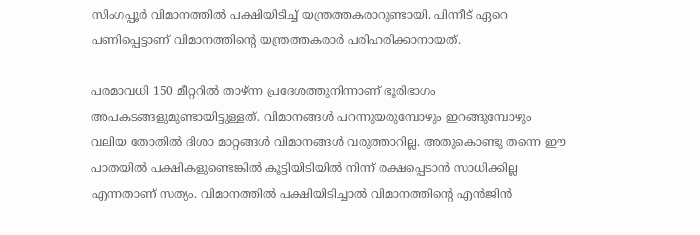സിംഗപ്പൂര്‍ വിമാനത്തില്‍ പക്ഷിയിടിച്ച് യന്ത്രത്തകരാറുണ്ടായി. പിന്നീട് ഏറെ പണിപ്പെട്ടാണ് വിമാനത്തിന്റെ യന്ത്രത്തകരാര്‍ പരിഹരിക്കാനായത്.

പരമാവധി 150 മീറ്ററില്‍ താഴ്ന്ന പ്രദേശത്തുനിന്നാണ് ഭൂരിഭാഗം അപകടങ്ങളുമുണ്ടായിട്ടുള്ളത്. വിമാനങ്ങള്‍ പറന്നുയരുമ്പോഴും ഇറങ്ങുമ്പോഴും വലിയ തോതില്‍ ദിശാ മാറ്റങ്ങള്‍ വിമാനങ്ങള്‍ വരുത്താറില്ല. അതുകൊണ്ടു തന്നെ ഈ പാതയില്‍ പക്ഷികളുണ്ടെങ്കില്‍ കൂട്ടിയിടിയില്‍ നിന്ന് രക്ഷപ്പെടാന്‍ സാധിക്കില്ല എന്നതാണ് സത്യം. വിമാനത്തില്‍ പക്ഷിയിടിച്ചാല്‍ വിമാനത്തിന്റെ എന്‍ജിന്‍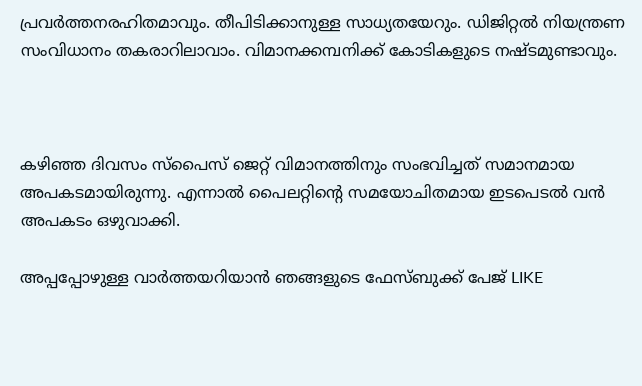പ്രവര്‍ത്തനരഹിതമാവും. തീപിടിക്കാനുള്ള സാധ്യതയേറും. ഡിജിറ്റല്‍ നിയന്ത്രണ സംവിധാനം തകരാറിലാവാം. വിമാനക്കമ്പനിക്ക് കോടികളുടെ നഷ്ടമുണ്ടാവും.



കഴിഞ്ഞ ദിവസം സ്‌പൈസ് ജെറ്റ് വിമാനത്തിനും സംഭവിച്ചത് സമാനമായ അപകടമായിരുന്നു. എന്നാല്‍ പൈലറ്റിന്റെ സമയോചിതമായ ഇടപെടല്‍ വന്‍ അപകടം ഒഴുവാക്കി.

അപ്പപ്പോഴുള്ള വാര്‍ത്തയറിയാന്‍ ഞങ്ങളുടെ ഫേസ്‌ബുക്ക്‌ പേജ് LIKE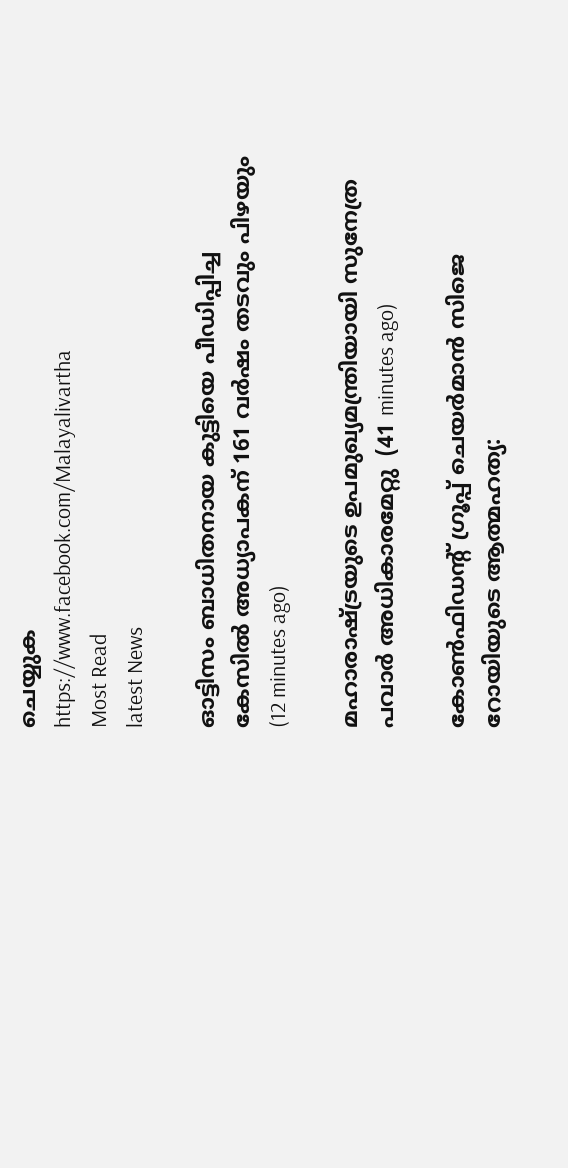ചെയ്യുക
https://www.facebook.com/Malayalivartha
Most Read
latest News

ഓട്ടിസം ബാധിതനായ കുട്ടിയെ പീഡിപ്പിച്ച കേസില്‍ അധ്യാപകന് 161 വര്‍ഷം തടവും പിഴയും  (12 minutes ago)

മഹാരാഷ്ട്രയുടെ ഉപമുഖ്യമന്ത്രിയായി സുനേത്ര പവാര്‍ അധികാരമേറ്റു  (41 minutes ago)

കോണ്‍ഫിഡന്റ് ഗ്രൂപ്പ് ചെയര്‍മാന്‍ സിജെ റോയിയുടെ ആത്മഹത്യ: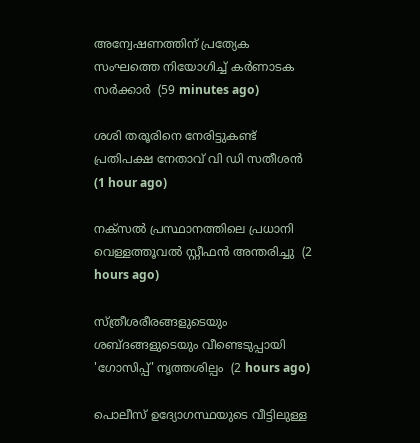അന്വേഷണത്തിന് പ്രത്യേക സംഘത്തെ നിയോഗിച്ച് കര്‍ണാടക സര്‍ക്കാര്‍  (59 minutes ago)

ശശി തരൂരിനെ നേരിട്ടുകണ്ട് പ്രതിപക്ഷ നേതാവ് വി ഡി സതീശന്‍  (1 hour ago)

നക്‌സല്‍ പ്രസ്ഥാനത്തിലെ പ്രധാനി വെള്ളത്തൂവല്‍ സ്റ്റീഫന്‍ അന്തരിച്ചു  (2 hours ago)

സ്ത്രീശരീരങ്ങളുടെയും ശബ്ദങ്ങളുടെയും വീണ്ടെടുപ്പായി 'ഗോസിപ്പ്' നൃത്തശില്പം  (2 hours ago)

പൊലീസ് ഉദ്യോഗസ്ഥയുടെ വീട്ടിലുള്ള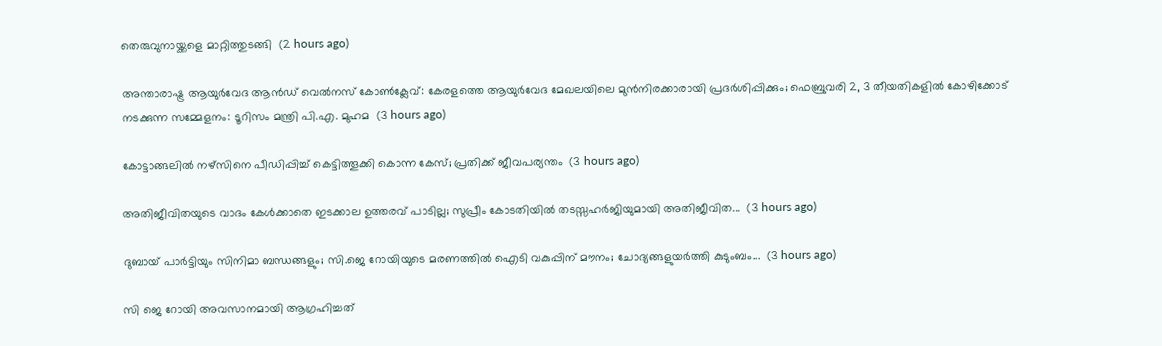തെരുവുനായ്ക്കളെ മാറ്റിത്തുടങ്ങി  (2 hours ago)

അന്താരാഷ്ട്ര ആയുര്‍വേദ ആന്‍ഡ് വെല്‍നസ് കോണ്‍ക്ലേവ്: കേരളത്തെ ആയുര്‍വേദ മേഖലയിലെ മുന്‍നിരക്കാരായി പ്രദര്‍ശിപ്പിക്കും; ഫെബ്രുവരി 2, 3 തീയതികളില്‍ കോഴിക്കോട് നടക്കുന്ന സമ്മേളനം: ടൂറിസം മന്ത്രി പി.എ. മുഹമ  (3 hours ago)

കോട്ടാങ്ങലിൽ നഴ്സിനെ പീഡിപ്പിച്ച് കെട്ടിത്തൂക്കി കൊന്ന കേസ്; പ്രതിക്ക് ജീവപര്യന്തം  (3 hours ago)

അതിജീവിതയുടെ വാദം കേൾക്കാതെ ഇടക്കാല ഉത്തരവ് പാടില്ല; സുപ്രീം കോടതിയിൽ തടസ്സഹർജിയുമായി അതിജീവിത...  (3 hours ago)

ദുബായ് പാർട്ടിയും സിനിമാ ബന്ധങ്ങളും; സി.ജെ റോയിയുടെ മരണത്തിൽ ഐടി വകുപ്പിന് മൗനം; ചോദ്യങ്ങളുയർത്തി കുടുംബം...  (3 hours ago)

സി ജെ റോയി അവസാനമായി ആഗ്രഹിച്ചത്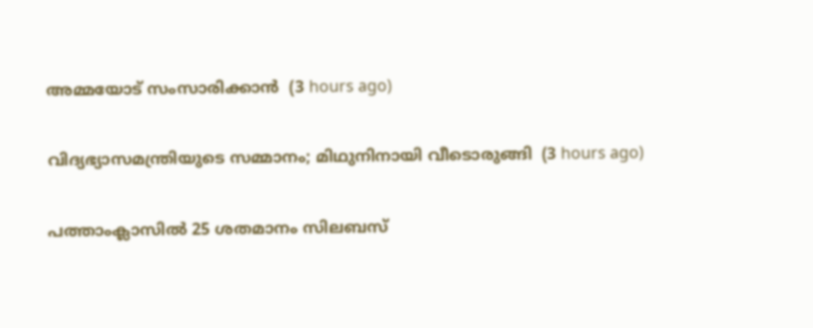അമ്മയോട് സംസാരിക്കാന്‍  (3 hours ago)

വിദ്യഭ്യാസമന്ത്രിയുടെ സമ്മാനം; മിഥുനിനായി വീടൊരുങ്ങി  (3 hours ago)

പത്താംക്ലാസില്‍ 25 ശതമാനം സിലബസ്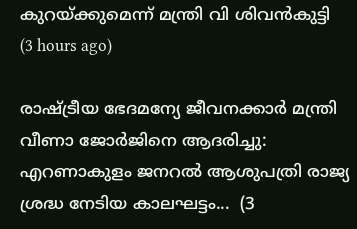കുറയ്ക്കുമെന്ന് മന്ത്രി വി ശിവന്‍കുട്ടി  (3 hours ago)

രാഷ്ട്രീയ ഭേദമന്യേ ജീവനക്കാര്‍ മന്ത്രി വീണാ ജോര്‍ജിനെ ആദരിച്ചു: എറണാകുളം ജനറല്‍ ആശുപത്രി രാജ്യ ശ്രദ്ധ നേടിയ കാലഘട്ടം...  (3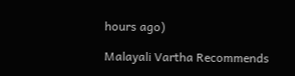hours ago)

Malayali Vartha Recommends